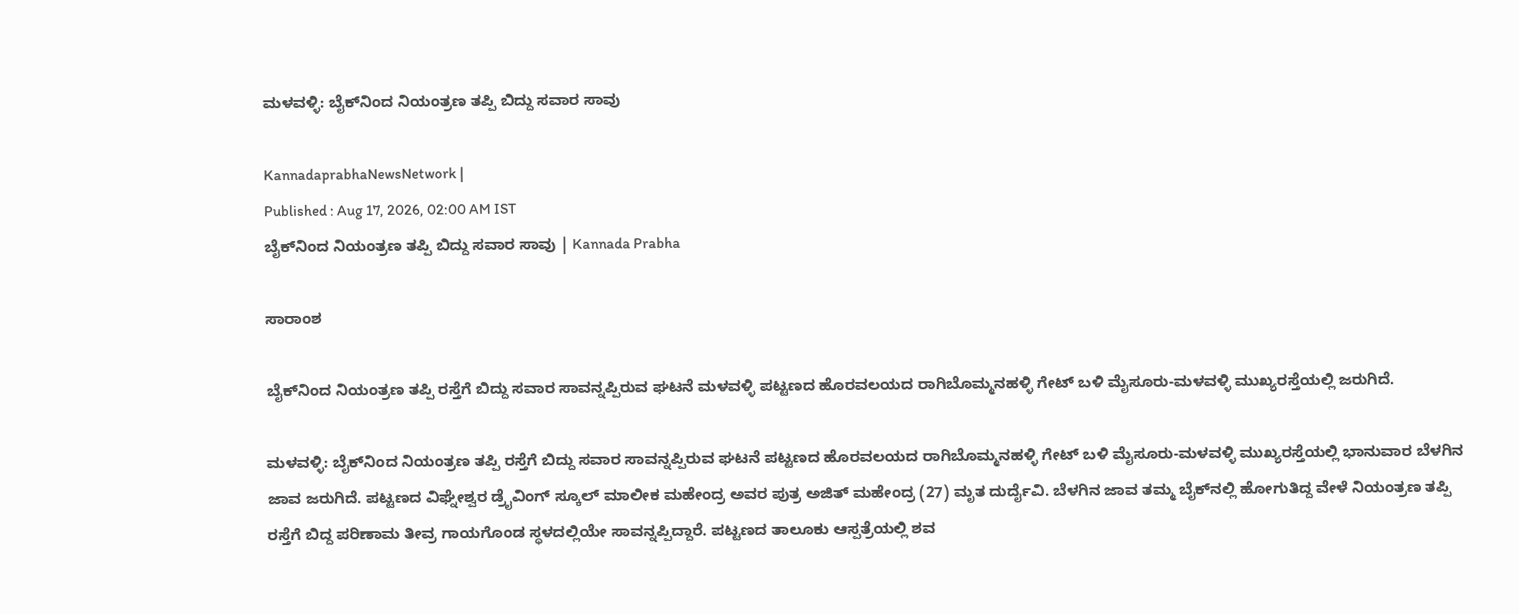ಮಳವಳ್ಳಿ: ಬೈಕ್‌ನಿಂದ ನಿಯಂತ್ರಣ ತಪ್ಪಿ ಬಿದ್ದು ಸವಾರ ಸಾವು

KannadaprabhaNewsNetwork |
Published : Aug 17, 2026, 02:00 AM IST
ಬೈಕ್‌ನಿಂದ ನಿಯಂತ್ರಣ ತಪ್ಪಿ ಬಿದ್ದು ಸವಾರ ಸಾವು | Kannada Prabha

ಸಾರಾಂಶ

ಬೈಕ್‌ನಿಂದ ನಿಯಂತ್ರಣ ತಪ್ಪಿ ರಸ್ತೆಗೆ ಬಿದ್ದು ಸವಾರ ಸಾವನ್ನಪ್ಪಿರುವ ಘಟನೆ ಮಳವಳ್ಳಿ ಪಟ್ಟಣದ ಹೊರವಲಯದ ರಾಗಿಬೊಮ್ಮನಹಳ್ಳಿ ಗೇಟ್ ಬಳಿ ಮೈಸೂರು-ಮಳವಳ್ಳಿ ಮುಖ್ಯರಸ್ತೆಯಲ್ಲಿ ಜರುಗಿದೆ.

ಮಳವಳ್ಳಿ: ಬೈಕ್‌ನಿಂದ ನಿಯಂತ್ರಣ ತಪ್ಪಿ ರಸ್ತೆಗೆ ಬಿದ್ದು ಸವಾರ ಸಾವನ್ನಪ್ಪಿರುವ ಘಟನೆ ಪಟ್ಟಣದ ಹೊರವಲಯದ ರಾಗಿಬೊಮ್ಮನಹಳ್ಳಿ ಗೇಟ್ ಬಳಿ ಮೈಸೂರು-ಮಳವಳ್ಳಿ ಮುಖ್ಯರಸ್ತೆಯಲ್ಲಿ ಭಾನುವಾರ ಬೆಳಗಿನ ಜಾವ ಜರುಗಿದೆ. ಪಟ್ಟಣದ ವಿಘ್ನೇಶ್ವರ ಡ್ರೈವಿಂಗ್ ಸ್ಕೂಲ್ ಮಾಲೀಕ ಮಹೇಂದ್ರ ಅವರ ಪುತ್ರ ಅಜಿತ್ ಮಹೇಂದ್ರ (27) ಮೃತ ದುರ್ದೈವಿ. ಬೆಳಗಿನ ಜಾವ ತಮ್ಮ ಬೈಕ್‌ನಲ್ಲಿ ಹೋಗುತಿದ್ದ ವೇಳೆ ನಿಯಂತ್ರಣ ತಪ್ಪಿ ರಸ್ತೆಗೆ ಬಿದ್ದ ಪರಿಣಾಮ ತೀವ್ರ ಗಾಯಗೊಂಡ ಸ್ಥಳದಲ್ಲಿಯೇ ಸಾವನ್ನಪ್ಪಿದ್ದಾರೆ. ಪಟ್ಟಣದ ತಾಲೂಕು ಆಸ್ಪತ್ರೆಯಲ್ಲಿ ಶವ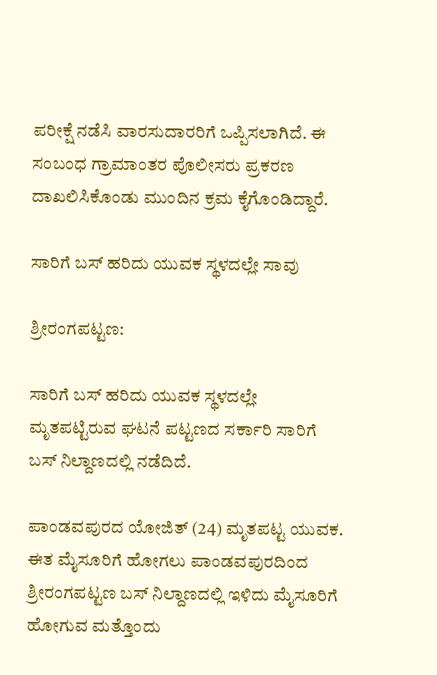ಪರೀಕ್ಷೆ ನಡೆಸಿ ವಾರಸುದಾರರಿಗೆ ಒಪ್ಪಿಸಲಾಗಿದೆ. ಈ ಸಂಬಂಧ ಗ್ರಾಮಾಂತರ ಪೊಲೀಸರು ಪ್ರಕರಣ ದಾಖಲಿಸಿಕೊಂಡು ಮುಂದಿನ ಕ್ರಮ ಕೈಗೊಂಡಿದ್ದಾರೆ.

ಸಾರಿಗೆ ಬಸ್ ಹರಿದು ಯುವಕ ಸ್ಥಳದಲ್ಲೇ ಸಾವು

ಶ್ರೀರಂಗಪಟ್ಟಣ:

ಸಾರಿಗೆ ಬಸ್ ಹರಿದು ಯುವಕ ಸ್ಥಳದಲ್ಲೇ ಮೃತಪಟ್ಟಿರುವ ಘಟನೆ ಪಟ್ಟಣದ ಸರ್ಕಾರಿ ಸಾರಿಗೆ ಬಸ್‍ ನಿಲ್ದಾಣದಲ್ಲಿ ನಡೆದಿದೆ.

ಪಾಂಡವಪುರದ ಯೋಜಿತ್‍ (24) ಮೃತಪಟ್ಟ ಯುವಕ. ಈತ ಮೈಸೂರಿಗೆ ಹೋಗಲು ಪಾಂಡವಪುರದಿಂದ ಶ್ರೀರಂಗಪಟ್ಟಣ ಬಸ್‍ ನಿಲ್ದಾಣದಲ್ಲಿ ಇಳಿದು ಮೈಸೂರಿಗೆ ಹೋಗುವ ಮತ್ತೊಂದು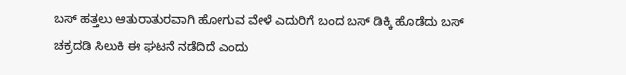ಬಸ್‍ ಹತ್ತಲು ಆತುರಾತುರವಾಗಿ ಹೋಗುವ ವೇಳೆ ಎದುರಿಗೆ ಬಂದ ಬಸ್‍ ಡಿಕ್ಕಿ ಹೊಡೆದು ಬಸ್‍ ಚಕ್ರದಡಿ ಸಿಲುಕಿ ಈ ಘಟನೆ ನಡೆದಿದೆ ಎಂದು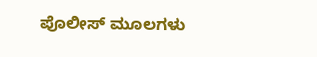ಪೊಲೀಸ್‍ ಮೂಲಗಳು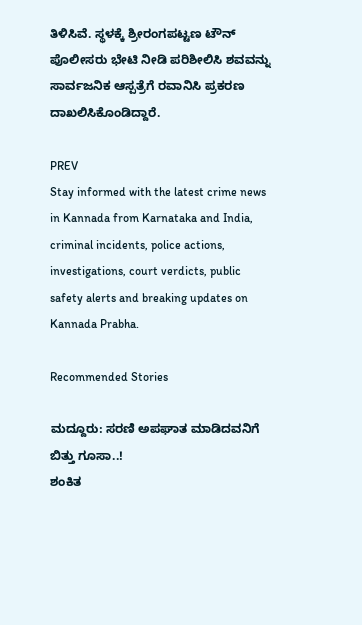ತಿಳಿಸಿವೆ. ಸ್ಥಳಕ್ಕೆ ಶ್ರೀರಂಗಪಟ್ಟಣ ಟೌನ್‍ ಪೊಲೀಸರು ಭೇಟಿ ನೀಡಿ ಪರಿಶೀಲಿಸಿ ಶವವನ್ನು ಸಾರ್ವಜನಿಕ ಆಸ್ಪತ್ರೆಗೆ ರವಾನಿಸಿ ಪ್ರಕರಣ ದಾಖಲಿಸಿಕೊಂಡಿದ್ದಾರೆ.

PREV
Stay informed with the latest crime news in Kannada from Karnataka and India, criminal incidents, police actions, investigations, court verdicts, public safety alerts and breaking updates on Kannada Prabha.

Recommended Stories

ಮದ್ದೂರು: ಸರಣಿ ಅಪಘಾತ ಮಾಡಿದವನಿಗೆ ಬಿತ್ತು ಗೂಸಾ..!
ಶಂಕಿತ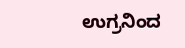ಉಗ್ರನಿಂದ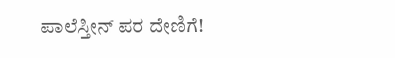ಪಾಲೆಸ್ತೀನ್‌ ಪರ ದೇಣಿಗೆ!